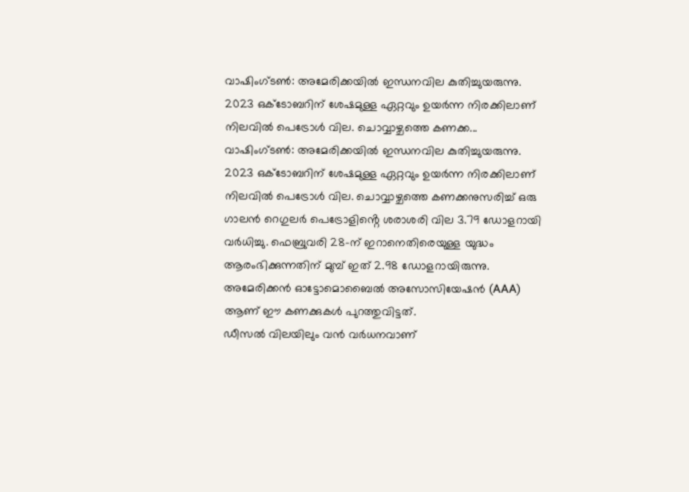വാഷിംഗ്ടൺ: അമേരിക്കയിൽ ഇന്ധനവില കുതിച്ചുയരുന്നു. 2023 ഒക്ടോബറിന് ശേഷമുള്ള ഏറ്റവും ഉയർന്ന നിരക്കിലാണ് നിലവിൽ പെട്രോൾ വില. ചൊവ്വാഴ്ചത്തെ കണക്ക...
വാഷിംഗ്ടൺ: അമേരിക്കയിൽ ഇന്ധനവില കുതിച്ചുയരുന്നു. 2023 ഒക്ടോബറിന് ശേഷമുള്ള ഏറ്റവും ഉയർന്ന നിരക്കിലാണ് നിലവിൽ പെട്രോൾ വില. ചൊവ്വാഴ്ചത്തെ കണക്കനുസരിച്ച് ഒരു ഗാലൻ റെഗുലർ പെട്രോളിൻ്റെ ശരാശരി വില 3.79 ഡോളറായി വർധിച്ചു. ഫെബ്രുവരി 28-ന് ഇറാനെതിരെയുള്ള യുദ്ധം ആരംഭിക്കുന്നതിന് മുമ്പ് ഇത് 2.98 ഡോളറായിരുന്നു. അമേരിക്കൻ ഓട്ടോമൊബൈൽ അസോസിയേഷൻ (AAA) ആണ് ഈ കണക്കുകൾ പുറത്തുവിട്ടത്.
ഡീസൽ വിലയിലും വൻ വർധനവാണ്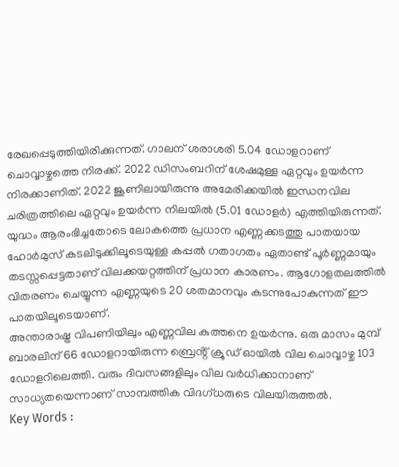രേഖപ്പെടുത്തിയിരിക്കുന്നത്. ഗാലന് ശരാശരി 5.04 ഡോളറാണ് ചൊവ്വാഴ്ചത്തെ നിരക്ക്. 2022 ഡിസംബറിന് ശേഷമുള്ള ഏറ്റവും ഉയർന്ന നിരക്കാണിത്. 2022 ജൂണിലായിരുന്നു അമേരിക്കയിൽ ഇന്ധനവില ചരിത്രത്തിലെ ഏറ്റവും ഉയർന്ന നിലയിൽ (5.01 ഡോളർ) എത്തിയിരുന്നത്.
യുദ്ധം ആരംഭിച്ചതോടെ ലോകത്തെ പ്രധാന എണ്ണക്കടത്തു പാതയായ ഹോർമുസ് കടലിടുക്കിലൂടെയുള്ള കപ്പൽ ഗതാഗതം ഏതാണ്ട് പൂർണ്ണമായും തടസ്സപ്പെട്ടതാണ് വിലക്കയറ്റത്തിന് പ്രധാന കാരണം. ആഗോളതലത്തിൽ വിതരണം ചെയ്യുന്ന എണ്ണയുടെ 20 ശതമാനവും കടന്നുപോകുന്നത് ഈ പാതയിലൂടെയാണ്.
അന്താരാഷ്ട്ര വിപണിയിലും എണ്ണവില കുത്തനെ ഉയർന്നു. ഒരു മാസം മുമ്പ് ബാരലിന് 66 ഡോളറായിരുന്ന ബ്രെൻ്റ് ക്രൂഡ് ഓയിൽ വില ചൊവ്വാഴ്ച 103 ഡോളറിലെത്തി. വരും ദിവസങ്ങളിലും വില വർധിക്കാനാണ് സാധ്യതയെന്നാണ് സാമ്പത്തിക വിദഗ്ധരുടെ വിലയിരുത്തൽ.
Key Words :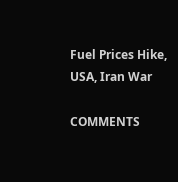Fuel Prices Hike, USA, Iran War

COMMENTS